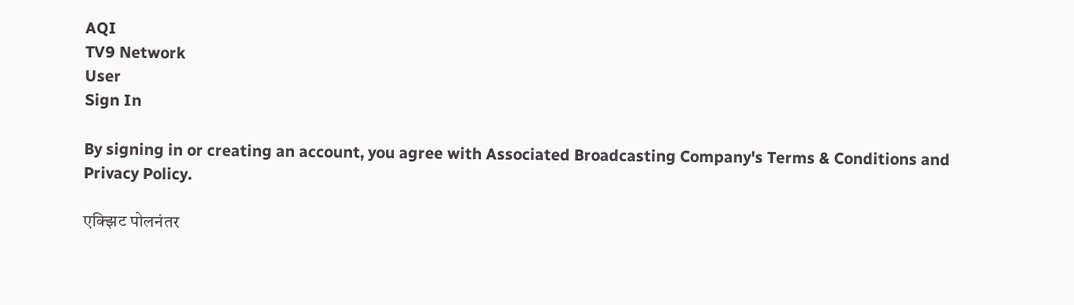AQI
TV9 Network
User
Sign In

By signing in or creating an account, you agree with Associated Broadcasting Company's Terms & Conditions and Privacy Policy.

एक्झिट पोलनंतर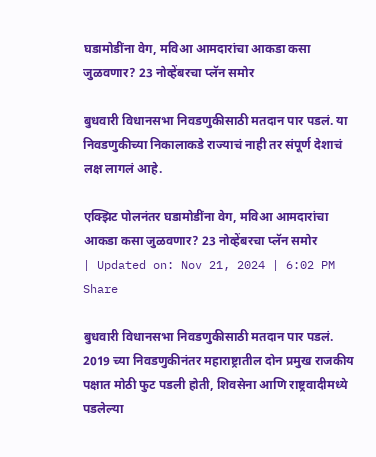घडामोडींना वेग, मविआ आमदारांचा आकडा कसा जुळवणार? 23 नोव्हेंबरचा प्लॅन समोर

बुधवारी विधानसभा निवडणुकीसाठी मतदान पार पडलं. या निवडणुकीच्या निकालाकडे राज्याचं नाही तर संपूर्ण देशाचं लक्ष लागलं आहे.

एक्झिट पोलनंतर घडामोडींना वेग, मविआ आमदारांचा आकडा कसा जुळवणार? 23 नोव्हेंबरचा प्लॅन समोर
| Updated on: Nov 21, 2024 | 6:02 PM
Share

बुधवारी विधानसभा निवडणुकीसाठी मतदान पार पडलं. 2019 च्या निवडणुकीनंतर महाराष्ट्रातील दोन प्रमुख राजकीय पक्षात मोठी फुट पडली होती, शिवसेना आणि राष्ट्रवादीमध्ये पडलेल्या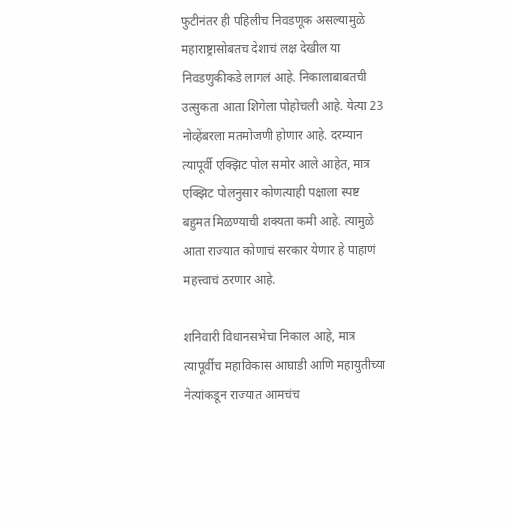फुटीनंतर ही पहिलीच निवडणूक असल्यामुळे महाराष्ट्रासोबतच देशाचं लक्ष देखील या निवडणुकीकडे लागलं आहे. निकालाबाबतची उत्सुकता आता शिगेला पोहोचली आहे. येत्या 23 नोव्हेंबरला मतमोजणी होणार आहे. दरम्यान त्यापूर्वी एक्झिट पोल समोर आले आहेत, मात्र एक्झिट पोलनुसार कोणत्याही पक्षाला स्पष्ट बहुमत मिळण्याची शक्यता कमी आहे. त्यामुळे आता राज्यात कोणाचं सरकार येणार हे पाहाणं महत्त्वाचं ठरणार आहे.

शनिवारी विधानसभेचा निकाल आहे, मात्र त्यापूर्वीच महाविकास आघाडी आणि महायुतीच्या नेत्यांकडून राज्यात आमचंच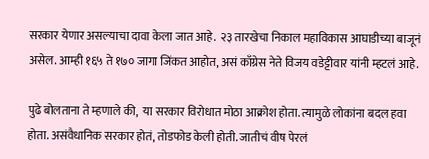सरकार येणार असल्याचा दावा केला जात आहे.  २३ तारखेचा निकाल महाविकास आघाडीच्या बाजूनं असेल. आम्ही १६५ ते १७० जागा जिंकत आहोत, असं काँग्रेस नेते विजय वडेट्टीवार यांनी म्हटलं आहे.

पुढे बोलताना ते म्हणाले की,  या सरकार विरोधात मोठा आक्रोश होता. त्यामुळे लोकांना बदल हवा होता. असंवैधानिक सरकार होतं, तोडफोड केली होती. जातीचं वीष पेरलं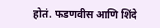होतं. फडणवीस आणि शिंदे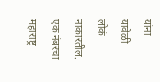यांना यावेळी लोकं नाकारतील. एक नंबरचा महाराष्ट्र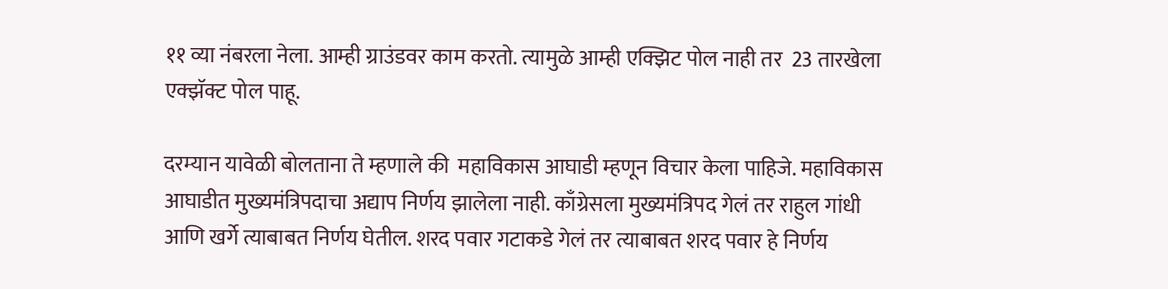११ व्या नंबरला नेला. आम्ही ग्राउंडवर काम करतो. त्यामुळे आम्ही एक्झिट पोल नाही तर  23 तारखेला एक्झॅक्ट पोल पाहू.

दरम्यान यावेळी बोलताना ते म्हणाले की  महाविकास आघाडी म्हणून विचार केला पाहिजे. महाविकास आघाडीत मुख्यमंत्रिपदाचा अद्याप निर्णय झालेला नाही. काँग्रेसला मुख्यमंत्रिपद गेलं तर राहुल गांधी आणि खर्गे त्याबाबत निर्णय घेतील. शरद पवार गटाकडे गेलं तर त्याबाबत शरद पवार हे निर्णय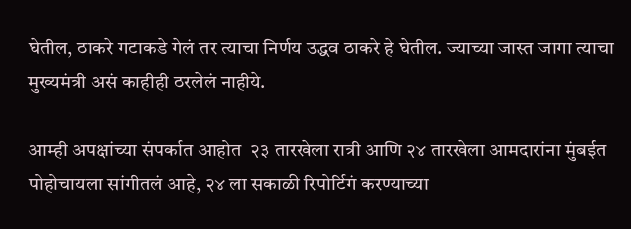घेतील, ठाकरे गटाकडे गेलं तर त्याचा निर्णय उद्धव ठाकरे हे घेतील. ज्याच्या जास्त जागा त्याचा मुख्यमंत्री असं काहीही ठरलेलं नाहीये.

आम्ही अपक्षांच्या संपर्कात आहोत  २३ तारखेला रात्री आणि २४ तारखेला आमदारांना मुंबईत पोहोचायला सांगीतलं आहे, २४ ला सकाळी रिपोर्टिगं करण्याच्या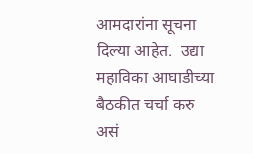आमदारांना सूचना दिल्या आहेत.  उद्या महाविका आघाडीच्या बैठकीत चर्चा करु असं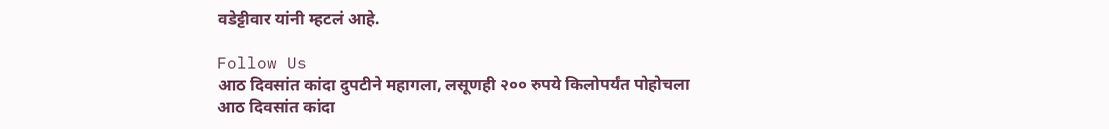वडेट्टीवार यांनी म्हटलं आहे.

Follow Us
आठ दिवसांत कांदा दुपटीने महागला, लसूणही २०० रुपये किलोपर्यंत पोहोचला
आठ दिवसांत कांदा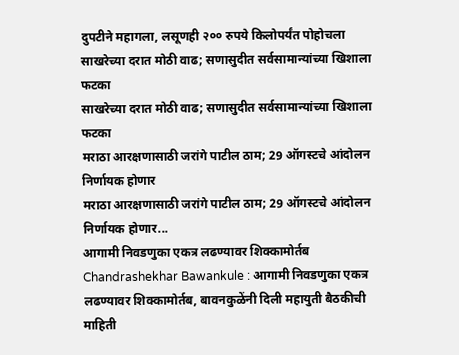दुपटीने महागला, लसूणही २०० रुपये किलोपर्यंत पोहोचला
साखरेच्या दरात मोठी वाढ; सणासुदीत सर्वसामान्यांच्या खिशाला फटका
साखरेच्या दरात मोठी वाढ; सणासुदीत सर्वसामान्यांच्या खिशाला फटका
मराठा आरक्षणासाठी जरांगे पाटील ठाम; 29 ऑगस्टचे आंदोलन निर्णायक होणार
मराठा आरक्षणासाठी जरांगे पाटील ठाम; 29 ऑगस्टचे आंदोलन निर्णायक होणार...
आगामी निवडणुका एकत्र लढण्यावर शिक्कामोर्तब
Chandrashekhar Bawankule : आगामी निवडणुका एकत्र लढण्यावर शिक्कामोर्तब, बावनकुळेंनी दिली महायुती बैठकीची माहिती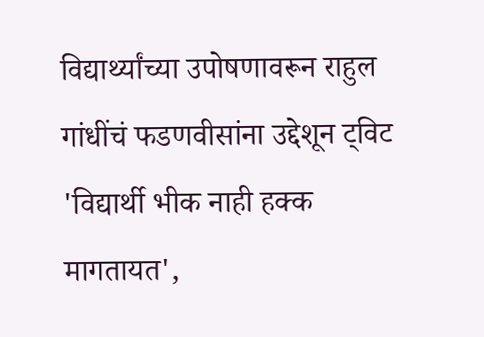विद्यार्थ्यांच्या उपोषणावरून राहुल गांधींचं फडणवीसांना उद्देशून ट्विट
'विद्यार्थी भीक नाही हक्क मागतायत',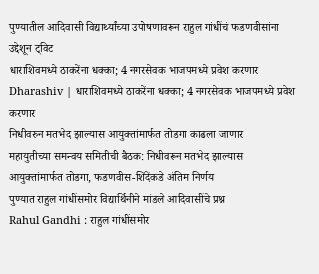पुण्यातील आदिवासी विद्यार्थ्यांच्या उपोषणावरून राहुल गांधींचं फडणवीसांना उद्देशून ट्विट
धाराशिवमध्ये ठाकरेंना धक्का; 4 नगरसेवक भाजपमध्ये प्रवेश करणार
Dharashiv | धाराशिवमध्ये ठाकरेंना धक्का; 4 नगरसेवक भाजपमध्ये प्रवेश करणार
निधीवरुन मतभेद झाल्यास आयुक्तांमार्फत तोडगा काढला जाणार
महायुतीच्या समन्वय समितीची बैठक: निधीवरून मतभेद झाल्यास आयुक्तांमार्फत तोडगा, फडणवीस-शिंदेंकडे अंतिम निर्णय
पुण्यात राहुल गांधींसमोर विद्यार्थिनीने मांडले आदिवासींचे प्रश्न
Rahul Gandhi : राहुल गांधींसमोर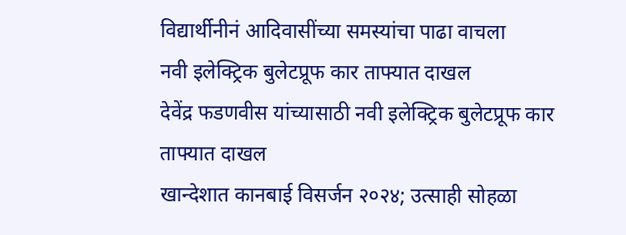विद्यार्थीनीनं आदिवासींच्या समस्यांचा पाढा वाचला
नवी इलेक्ट्रिक बुलेटप्रूफ कार ताफ्यात दाखल
देवेंद्र फडणवीस यांच्यासाठी नवी इलेक्ट्रिक बुलेटप्रूफ कार ताफ्यात दाखल
खान्देशात कानबाई विसर्जन २०२४; उत्साही सोहळा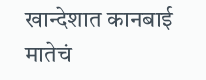खान्देशात कानबाई मातेचं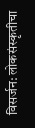विसर्जन: लोकसंस्कृतीचा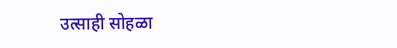उत्साही सोहळा